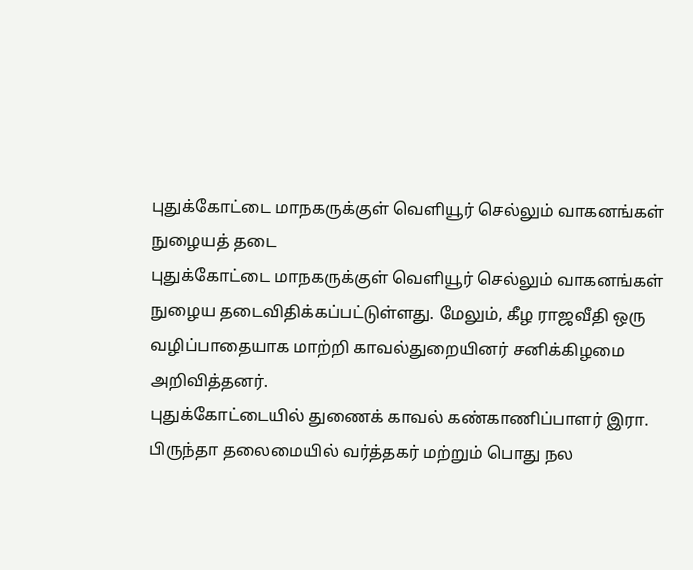புதுக்கோட்டை மாநகருக்குள் வெளியூர் செல்லும் வாகனங்கள் நுழையத் தடை
புதுக்கோட்டை மாநகருக்குள் வெளியூர் செல்லும் வாகனங்கள் நுழைய தடைவிதிக்கப்பட்டுள்ளது. மேலும், கீழ ராஜவீதி ஒரு வழிப்பாதையாக மாற்றி காவல்துறையினர் சனிக்கிழமை அறிவித்தனர்.
புதுக்கோட்டையில் துணைக் காவல் கண்காணிப்பாளர் இரா. பிருந்தா தலைமையில் வர்த்தகர் மற்றும் பொது நல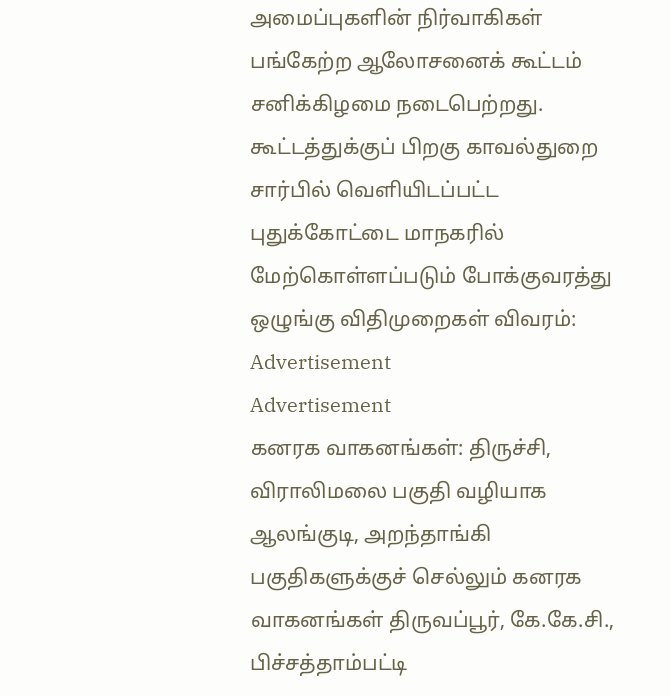அமைப்புகளின் நிர்வாகிகள் பங்கேற்ற ஆலோசனைக் கூட்டம் சனிக்கிழமை நடைபெற்றது.
கூட்டத்துக்குப் பிறகு காவல்துறை சார்பில் வெளியிடப்பட்ட புதுக்கோட்டை மாநகரில் மேற்கொள்ளப்படும் போக்குவரத்து ஒழுங்கு விதிமுறைகள் விவரம்:
Advertisement
Advertisement
கனரக வாகனங்கள்: திருச்சி, விராலிமலை பகுதி வழியாக ஆலங்குடி, அறந்தாங்கி பகுதிகளுக்குச் செல்லும் கனரக வாகனங்கள் திருவப்பூர், கே.கே.சி., பிச்சத்தாம்பட்டி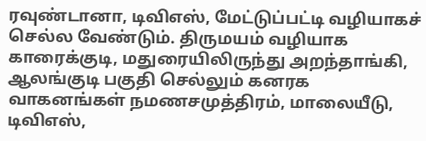ரவுண்டானா, டிவிஎஸ், மேட்டுப்பட்டி வழியாகச் செல்ல வேண்டும். திருமயம் வழியாக காரைக்குடி, மதுரையிலிருந்து அறந்தாங்கி, ஆலங்குடி பகுதி செல்லும் கனரக வாகனங்கள் நமணசமுத்திரம், மாலையீடு, டிவிஎஸ்,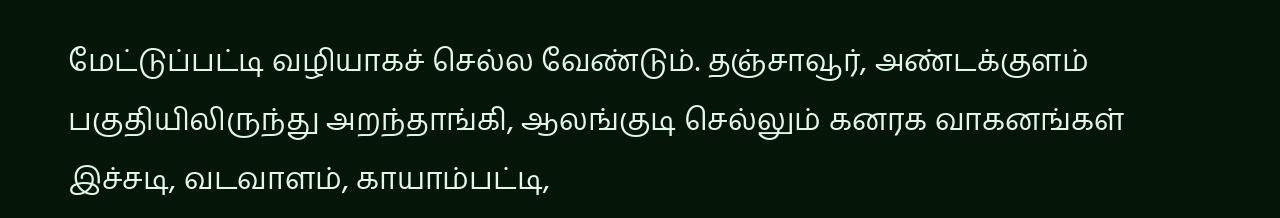மேட்டுப்பட்டி வழியாகச் செல்ல வேண்டும். தஞ்சாவூர், அண்டக்குளம் பகுதியிலிருந்து அறந்தாங்கி, ஆலங்குடி செல்லும் கனரக வாகனங்கள் இச்சடி, வடவாளம், காயாம்பட்டி,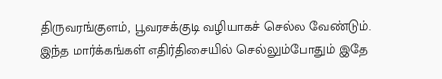திருவரங்குளம், பூவரசக்குடி வழியாகச் செல்ல வேண்டும். இந்த மார்க்கங்கள் எதிர்திசையில் செல்லும்போதும் இதே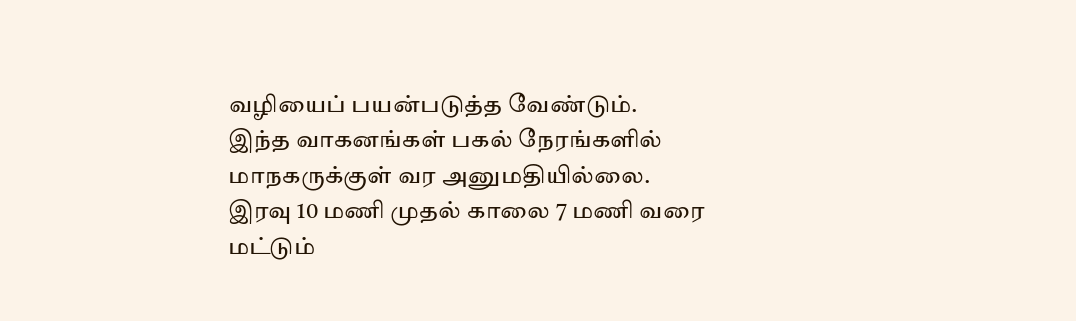வழியைப் பயன்படுத்த வேண்டும்.
இந்த வாகனங்கள் பகல் நேரங்களில் மாநகருக்குள் வர அனுமதியில்லை. இரவு 10 மணி முதல் காலை 7 மணி வரை மட்டும்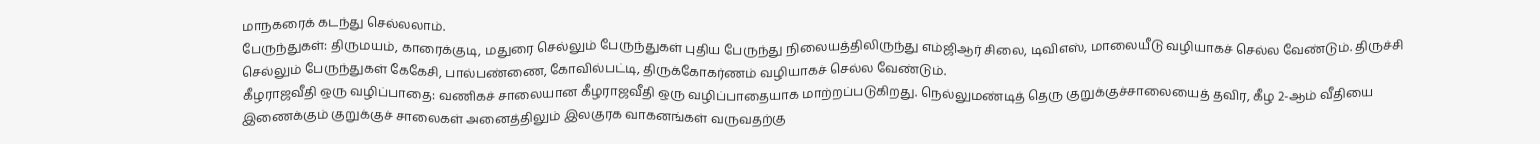மாநகரைக் கடந்து செல்லலாம்.
பேருந்துகள்: திருமயம், காரைக்குடி, மதுரை செல்லும் பேருந்துகள் புதிய பேருந்து நிலையத்திலிருந்து எம்ஜிஆர் சிலை, டிவிஎஸ், மாலையீடு வழியாகச் செல்ல வேண்டும். திருச்சி செல்லும் பேருந்துகள் கேகேசி, பால்பண்ணை, கோவில்பட்டி, திருக்கோகர்ணம் வழியாகச் செல்ல வேண்டும்.
கீழராஜவீதி ஒரு வழிப்பாதை: வணிகச் சாலையான கீழராஜவீதி ஒரு வழிப்பாதையாக மாற்றப்படுகிறது. நெல்லுமண்டித் தெரு குறுக்குச்சாலையைத் தவிர, கீழ 2-ஆம் வீதியை இணைக்கும் குறுக்குச் சாலைகள் அனைத்திலும் இலகுரக வாகனங்கள் வருவதற்கு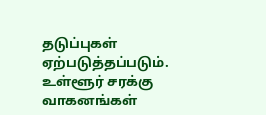தடுப்புகள் ஏற்படுத்தப்படும்.
உள்ளூர் சரக்கு வாகனங்கள்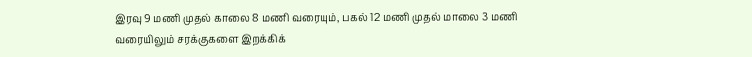இரவு 9 மணி முதல் காலை 8 மணி வரையும், பகல் 12 மணி முதல் மாலை 3 மணி வரையிலும் சரக்குகளை இறக்கிக்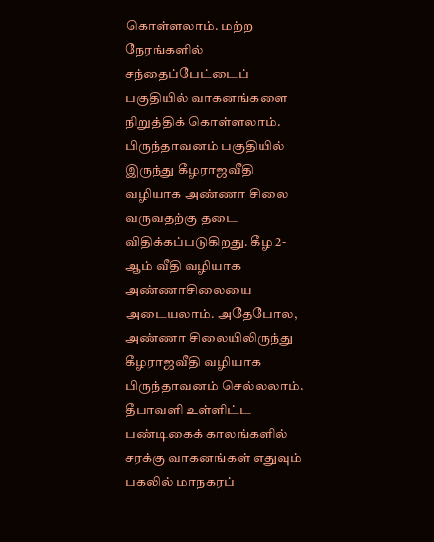கொள்ளலாம். மற்ற நேரங்களில் சந்தைப்பேட்டைப் பகுதியில் வாகனங்களை நிறுத்திக் கொள்ளலாம்.
பிருந்தாவனம் பகுதியில் இருந்து கீழராஜவீதி வழியாக அண்ணா சிலை வருவதற்கு தடை விதிக்கப்படுகிறது. கீழ 2-ஆம் வீதி வழியாக அண்ணாசிலையை அடையலாம். அதேபோல, அண்ணா சிலையிலிருந்து கீழராஜவீதி வழியாக பிருந்தாவனம் செல்லலாம்.
தீபாவளி உள்ளிட்ட பண்டிகைக் காலங்களில் சரக்கு வாகனங்கள் எதுவும் பகலில் மாநகரப்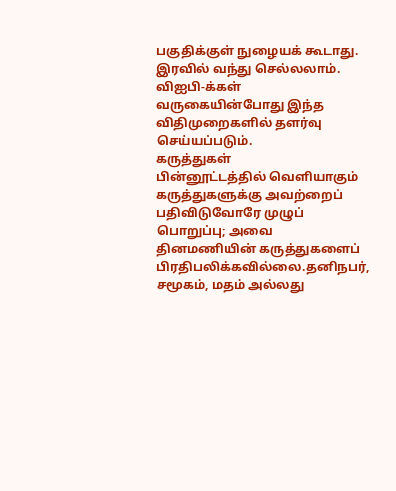பகுதிக்குள் நுழையக் கூடாது. இரவில் வந்து செல்லலாம். விஐபி-க்கள் வருகையின்போது இந்த விதிமுறைகளில் தளர்வு செய்யப்படும்.
கருத்துகள்
பின்னூட்டத்தில் வெளியாகும் கருத்துகளுக்கு அவற்றைப் பதிவிடுவோரே முழுப் பொறுப்பு; அவை தினமணியின் கருத்துகளைப் பிரதிபலிக்கவில்லை.தனிநபர், சமூகம், மதம் அல்லது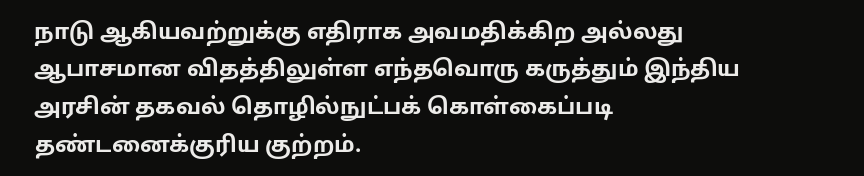நாடு ஆகியவற்றுக்கு எதிராக அவமதிக்கிற அல்லது ஆபாசமான விதத்திலுள்ள எந்தவொரு கருத்தும் இந்திய அரசின் தகவல் தொழில்நுட்பக் கொள்கைப்படி தண்டனைக்குரிய குற்றம்.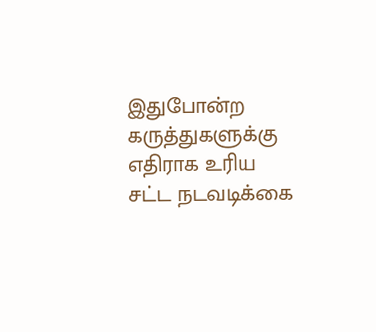இதுபோன்ற கருத்துகளுக்கு எதிராக உரிய சட்ட நடவடிக்கை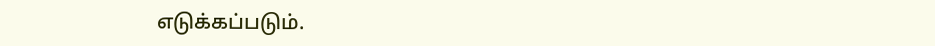எடுக்கப்படும்.